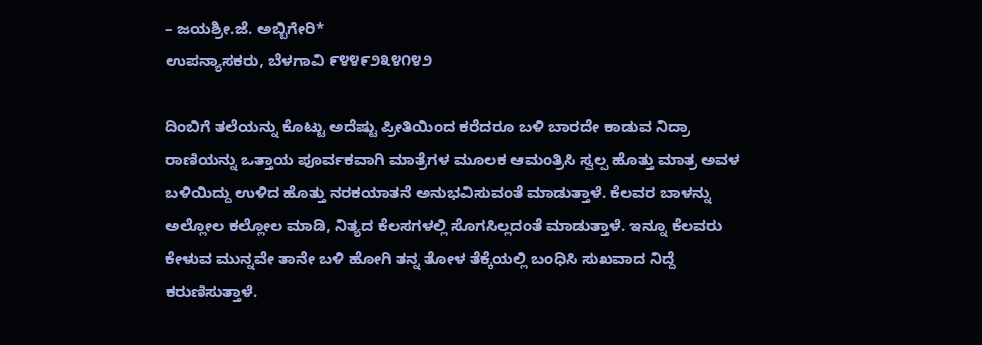– ಜಯಶ್ರೀ.ಜೆ. ಅಬ್ಬಿಗೇರಿ*
ಉಪನ್ಯಾಸಕರು, ಬೆಳಗಾವಿ ೯೪೪೯೨೩೪೧೪೨

ದಿಂಬಿಗೆ ತಲೆಯನ್ನು ಕೊಟ್ಟು ಅದೆಷ್ಟು ಪ್ರೀತಿಯಿಂದ ಕರೆದರೂ ಬಳಿ ಬಾರದೇ ಕಾಡುವ ನಿದ್ರಾ ರಾಣಿಯನ್ನು ಒತ್ತಾಯ ಪೂರ್ವಕವಾಗಿ ಮಾತ್ರೆಗಳ ಮೂಲಕ ಆಮಂತ್ರಿಸಿ ಸ್ವಲ್ಪ ಹೊತ್ತು ಮಾತ್ರ ಅವಳ ಬಳಿಯಿದ್ದು ಉಳಿದ ಹೊತ್ತು ನರಕಯಾತನೆ ಅನುಭವಿಸುವಂತೆ ಮಾಡುತ್ತಾಳೆ. ಕೆಲವರ ಬಾಳನ್ನು ಅಲ್ಲೋಲ ಕಲ್ಲೋಲ ಮಾಡಿ, ನಿತ್ಯದ ಕೆಲಸಗಳಲ್ಲಿ ಸೊಗಸಿಲ್ಲದಂತೆ ಮಾಡುತ್ತಾಳೆ. ಇನ್ನೂ ಕೆಲವರು ಕೇಳುವ ಮುನ್ನವೇ ತಾನೇ ಬಳಿ ಹೋಗಿ ತನ್ನ ತೋಳ ತೆಕ್ಕೆಯಲ್ಲಿ ಬಂಧಿಸಿ ಸುಖವಾದ ನಿದ್ದೆ ಕರುಣಿಸುತ್ತಾಳೆ.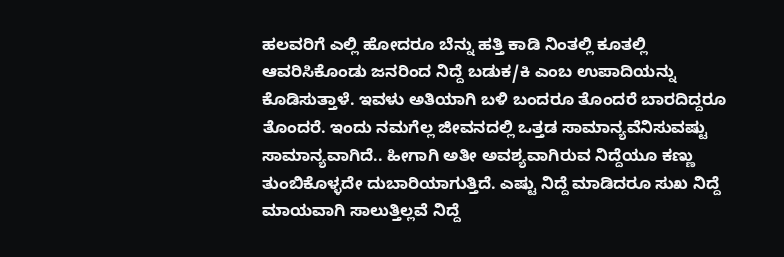ಹಲವರಿಗೆ ಎಲ್ಲಿ ಹೋದರೂ ಬೆನ್ನು ಹತ್ತಿ ಕಾಡಿ ನಿಂತಲ್ಲಿ ಕೂತಲ್ಲಿ ಆವರಿಸಿಕೊಂಡು ಜನರಿಂದ ನಿದ್ದೆ ಬಡುಕ/ಕಿ ಎಂಬ ಉಪಾದಿಯನ್ನು ಕೊಡಿಸುತ್ತಾಳೆ. ಇವಳು ಅತಿಯಾಗಿ ಬಳಿ ಬಂದರೂ ತೊಂದರೆ ಬಾರದಿದ್ದರೂ ತೊಂದರೆ. ಇಂದು ನಮಗೆಲ್ಲ ಜೀವನದಲ್ಲಿ ಒತ್ತಡ ಸಾಮಾನ್ಯವೆನಿಸುವಷ್ಟು ಸಾಮಾನ್ಯವಾಗಿದೆ.. ಹೀಗಾಗಿ ಅತೀ ಅವಶ್ಯವಾಗಿರುವ ನಿದ್ದೆಯೂ ಕಣ್ಣು ತುಂಬಿಕೊಳ್ಳದೇ ದುಬಾರಿಯಾಗುತ್ತಿದೆ. ಎಷ್ಟು ನಿದ್ದೆ ಮಾಡಿದರೂ ಸುಖ ನಿದ್ದೆ ಮಾಯವಾಗಿ ಸಾಲುತ್ತಿಲ್ಲವೆ ನಿದ್ದೆ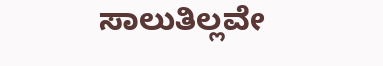ಸಾಲುತಿಲ್ಲವೇ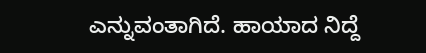ಎನ್ನುವಂತಾಗಿದೆ. ಹಾಯಾದ ನಿದ್ದೆ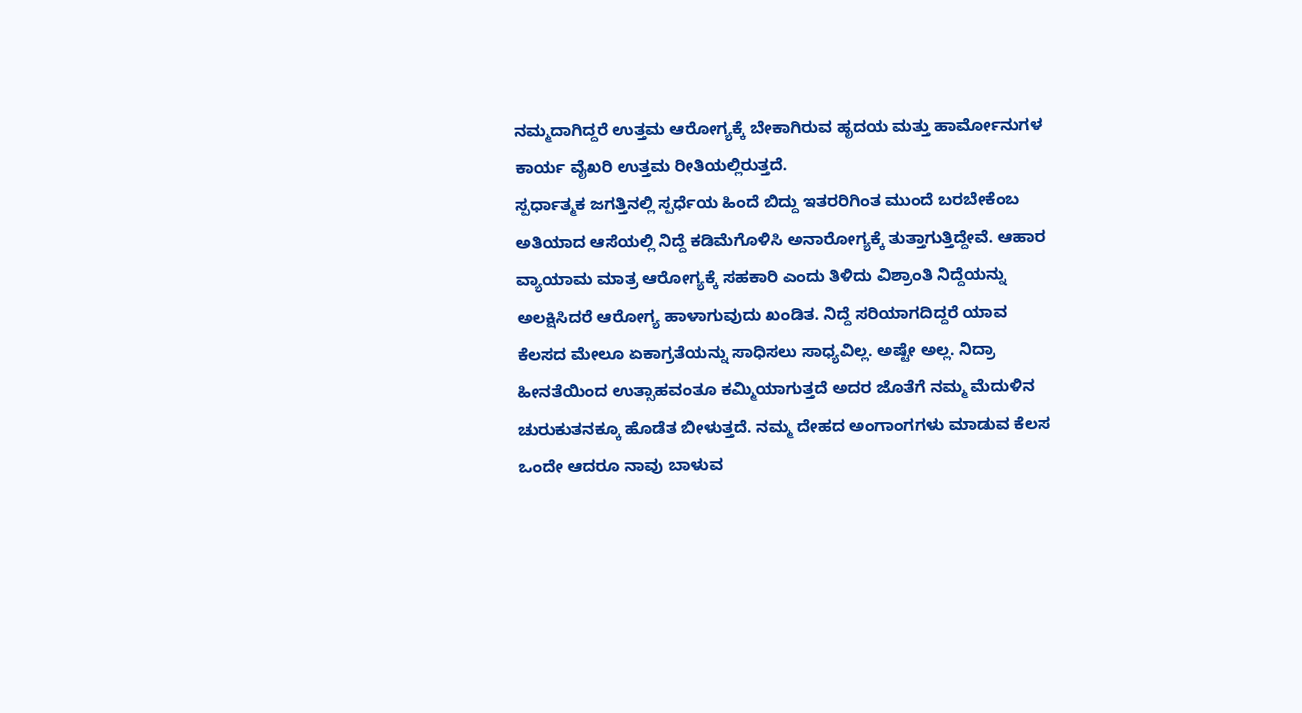ನಮ್ಮದಾಗಿದ್ದರೆ ಉತ್ತಮ ಆರೋಗ್ಯಕ್ಕೆ ಬೇಕಾಗಿರುವ ಹೃದಯ ಮತ್ತು ಹಾರ್ಮೋನುಗಳ ಕಾರ್ಯ ವೈಖರಿ ಉತ್ತಮ ರೀತಿಯಲ್ಲಿರುತ್ತದೆ.
ಸ್ಪರ್ಧಾತ್ಮಕ ಜಗತ್ತಿನಲ್ಲಿ ಸ್ಪರ್ಧೆಯ ಹಿಂದೆ ಬಿದ್ದು ಇತರರಿಗಿಂತ ಮುಂದೆ ಬರಬೇಕೆಂಬ ಅತಿಯಾದ ಆಸೆಯಲ್ಲಿ ನಿದ್ದೆ ಕಡಿಮೆಗೊಳಿಸಿ ಅನಾರೋಗ್ಯಕ್ಕೆ ತುತ್ತಾಗುತ್ತಿದ್ದೇವೆ. ಆಹಾರ ವ್ಯಾಯಾಮ ಮಾತ್ರ ಆರೋಗ್ಯಕ್ಕೆ ಸಹಕಾರಿ ಎಂದು ತಿಳಿದು ವಿಶ್ರಾಂತಿ ನಿದ್ದೆಯನ್ನು ಅಲಕ್ಷಿಸಿದರೆ ಆರೋಗ್ಯ ಹಾಳಾಗುವುದು ಖಂಡಿತ. ನಿದ್ದೆ ಸರಿಯಾಗದಿದ್ದರೆ ಯಾವ ಕೆಲಸದ ಮೇಲೂ ಏಕಾಗ್ರತೆಯನ್ನು ಸಾಧಿಸಲು ಸಾಧ್ಯವಿಲ್ಲ. ಅಷ್ಟೇ ಅಲ್ಲ. ನಿದ್ರಾ ಹೀನತೆಯಿಂದ ಉತ್ಸಾಹವಂತೂ ಕಮ್ಮಿಯಾಗುತ್ತದೆ ಅದರ ಜೊತೆಗೆ ನಮ್ಮ ಮೆದುಳಿನ ಚುರುಕುತನಕ್ಕೂ ಹೊಡೆತ ಬೀಳುತ್ತದೆ. ನಮ್ಮ ದೇಹದ ಅಂಗಾಂಗಗಳು ಮಾಡುವ ಕೆಲಸ ಒಂದೇ ಆದರೂ ನಾವು ಬಾಳುವ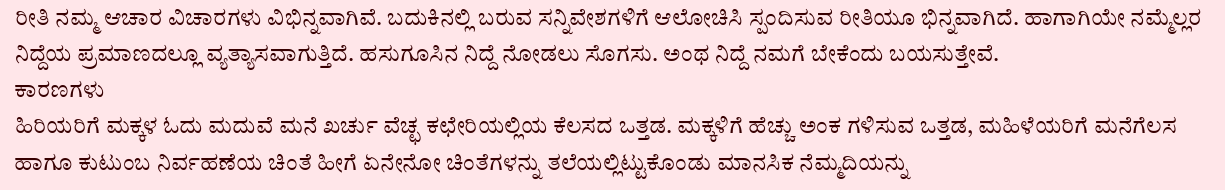ರೀತಿ ನಮ್ಮ ಆಚಾರ ವಿಚಾರಗಳು ವಿಭಿನ್ನವಾಗಿವೆ. ಬದುಕಿನಲ್ಲಿ ಬರುವ ಸನ್ನಿವೇಶಗಳಿಗೆ ಆಲೋಚಿಸಿ ಸ್ಪಂದಿಸುವ ರೀತಿಯೂ ಭಿನ್ನವಾಗಿದೆ. ಹಾಗಾಗಿಯೇ ನಮ್ಮೆಲ್ಲರ ನಿದ್ದೆಯ ಪ್ರಮಾಣದಲ್ಲೂ ವ್ಯತ್ಯಾಸವಾಗುತ್ತಿದೆ. ಹಸುಗೂಸಿನ ನಿದ್ದೆ ನೋಡಲು ಸೊಗಸು. ಅಂಥ ನಿದ್ದೆ ನಮಗೆ ಬೇಕೆಂದು ಬಯಸುತ್ತೇವೆ.
ಕಾರಣಗಳು
ಹಿರಿಯರಿಗೆ ಮಕ್ಕಳ ಓದು ಮದುವೆ ಮನೆ ಖರ್ಚು ವೆಚ್ಛ ಕಛೇರಿಯಲ್ಲಿಯ ಕೆಲಸದ ಒತ್ತಡ. ಮಕ್ಕಳಿಗೆ ಹೆಚ್ಚು ಅಂಕ ಗಳಿಸುವ ಒತ್ತಡ, ಮಹಿಳೆಯರಿಗೆ ಮನೆಗೆಲಸ ಹಾಗೂ ಕುಟುಂಬ ನಿರ್ವಹಣೆಯ ಚಿಂತೆ ಹೀಗೆ ಏನೇನೋ ಚಿಂತೆಗಳನ್ನು ತಲೆಯಲ್ಲಿಟ್ಟುಕೊಂಡು ಮಾನಸಿಕ ನೆಮ್ಮದಿಯನ್ನು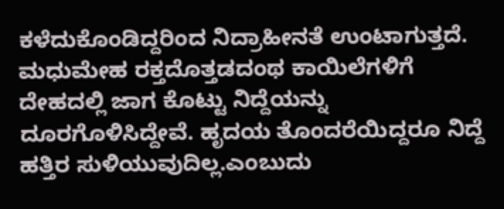ಕಳೆದುಕೊಂಡಿದ್ದರಿಂದ ನಿದ್ರಾಹೀನತೆ ಉಂಟಾಗುತ್ತದೆ. ಮಧುಮೇಹ ರಕ್ತದೊತ್ತಡದಂಥ ಕಾಯಿಲೆಗಳಿಗೆ ದೇಹದಲ್ಲಿ ಜಾಗ ಕೊಟ್ಟು ನಿದ್ದೆಯನ್ನು ದೂರಗೊಳಿಸಿದ್ದೇವೆ. ಹೃದಯ ತೊಂದರೆಯಿದ್ದರೂ ನಿದ್ದೆ ಹತ್ತಿರ ಸುಳಿಯುವುದಿಲ್ಲ.ಎಂಬುದು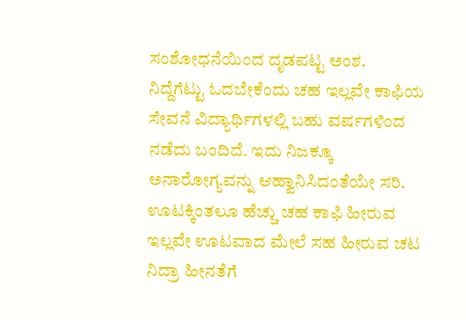ಸಂಶೋಧನೆಯಿಂದ ದೃಡಪಟ್ಟ ಅಂಶ.
ನಿದ್ದೆಗೆಟ್ಟು ಓದಬೇಕೆಂದು ಚಹ ಇಲ್ಲವೇ ಕಾಫಿಯ ಸೇವನೆ ವಿದ್ಯಾರ್ಥಿಗಳಲ್ಲಿ ಬಹು ವರ್ಷಗಳಿಂದ ನಡೆದು ಬಂದಿದೆ. ಇದು ನಿಜಕ್ಕೂ ಅನಾರೋಗ್ಯವನ್ನು ಆಹ್ವಾನಿಸಿದಂತೆಯೇ ಸರಿ. ಊಟಕ್ಕಿಂತಲೂ ಹೆಚ್ಚು ಚಹ ಕಾಫಿ ಹೀರುವ ಇಲ್ಲವೇ ಊಟವಾದ ಮೇಲೆ ಸಹ ಹೀರುವ ಚಟ ನಿದ್ರಾ ಹೀನತೆಗೆ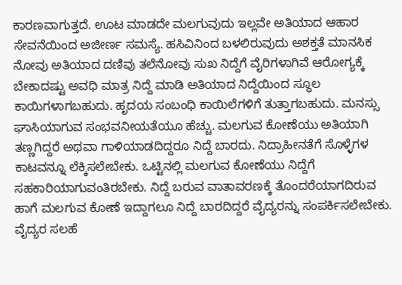ಕಾರಣವಾಗುತ್ತದೆ. ಊಟ ಮಾಡದೇ ಮಲಗುವುದು ಇಲ್ಲವೇ ಅತಿಯಾದ ಆಹಾರ ಸೇವನೆಯಿಂದ ಅಜೀರ್ಣ ಸಮಸ್ಯೆ. ಹಸಿವಿನಿಂದ ಬಳಲಿರುವುದು ಅಶಕ್ತತೆ ಮಾನಸಿಕ ನೋವು ಅತಿಯಾದ ದಣಿವು ತಲೆನೋವು ಸುಖ ನಿದ್ದೆಗೆ ವೈರಿಗಳಾಗಿವೆ ಆರೋಗ್ಯಕ್ಕೆ ಬೇಕಾದಷ್ಟು ಅವಧಿ ಮಾತ್ರ ನಿದ್ದೆ ಮಾಡಿ ಅತಿಯಾದ ನಿದ್ದೆಯಿಂದ ಸ್ಥೂಲ ಕಾಯಿಗಳಾಗಬಹುದು. ಹೃದಯ ಸಂಬಂಧಿ ಕಾಯಿಲೆಗಳಿಗೆ ತುತ್ತಾಗಬಹುದು. ಮನಸ್ಸು ಘಾಸಿಯಾಗುವ ಸಂಭವನೀಯತೆಯೂ ಹೆಚ್ಚು. ಮಲಗುವ ಕೋಣೆಯು ಅತಿಯಾಗಿ ತಣ್ಣಗಿದ್ದರೆ ಅಥವಾ ಗಾಳಿಯಾಡದಿದ್ದರೂ ನಿದ್ದೆ ಬಾರದು. ನಿದ್ರಾಹೀನತೆಗೆ ಸೊಳ್ಳೆಗಳ ಕಾಟವನ್ನೂ ಲೆಕ್ಕಿಸಲೇಬೇಕು. ಒಟ್ಟಿನಲ್ಲಿ ಮಲಗುವ ಕೋಣೆಯು ನಿದ್ದೆಗೆ ಸಹಕಾರಿಯಾಗುವಂತಿರಬೇಕು. ನಿದ್ದೆ ಬರುವ ವಾತಾವರಣಕ್ಕೆ ತೊಂದರೆಯಾಗದಿರುವ ಹಾಗೆ ಮಲಗುವ ಕೋಣೆ ಇದ್ದಾಗಲೂ ನಿದ್ದೆ ಬಾರದಿದ್ದರೆ ವೈದ್ಯರನ್ನು ಸಂಪರ್ಕಿಸಲೇಬೇಕು.
ವೈದ್ಯರ ಸಲಹೆ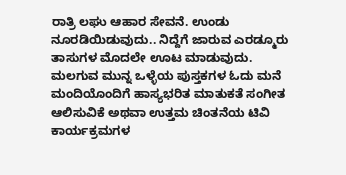ರಾತ್ರಿ ಲಘು ಆಹಾರ ಸೇವನೆ. ಉಂಡು ನೂರಡಿಯಿಡುವುದು.. ನಿದ್ದೆಗೆ ಜಾರುವ ಎರಡ್ಮೂರು ತಾಸುಗಳ ಮೊದಲೇ ಊಟ ಮಾಡುವುದು. ಮಲಗುವ ಮುನ್ನ ಒಳ್ಳೆಯ ಪುಸ್ತಕಗಳ ಓದು ಮನೆ ಮಂದಿಯೊಂದಿಗೆ ಹಾಸ್ಯಭರಿತ ಮಾತುಕತೆ ಸಂಗೀತ ಆಲಿಸುವಿಕೆ ಅಥವಾ ಉತ್ತಮ ಚಿಂತನೆಯ ಟಿವಿ ಕಾರ್ಯಕ್ರಮಗಳ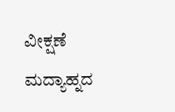ವೀಕ್ಷಣೆ ಮದ್ಯಾಹ್ನದ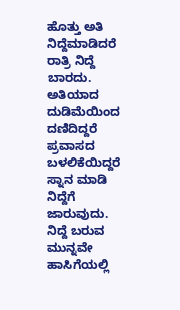ಹೊತ್ತು ಅತಿ ನಿದ್ದೆಮಾಡಿದರೆ ರಾತ್ರಿ ನಿದ್ದೆ ಬಾರದು. ಅತಿಯಾದ ದುಡಿಮೆಯಿಂದ ದಣಿದಿದ್ದರೆ ಪ್ರವಾಸದ ಬಳಲಿಕೆಯಿದ್ದರೆ ಸ್ನಾನ ಮಾಡಿ ನಿದ್ದೆಗೆ ಜಾರುವುದು. ನಿದ್ದೆ ಬರುವ ಮುನ್ನವೇ ಹಾಸಿಗೆಯಲ್ಲಿ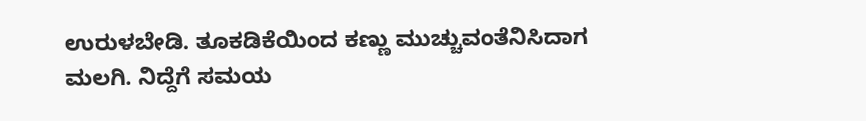ಉರುಳಬೇಡಿ. ತೂಕಡಿಕೆಯಿಂದ ಕಣ್ಣು ಮುಚ್ಚುವಂತೆನಿಸಿದಾಗ ಮಲಗಿ. ನಿದ್ದೆಗೆ ಸಮಯ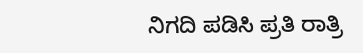ನಿಗದಿ ಪಡಿಸಿ ಪ್ರತಿ ರಾತ್ರಿ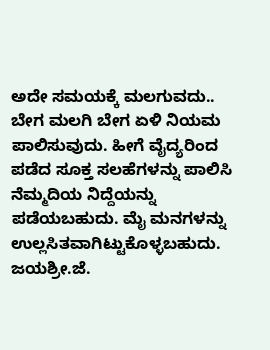ಅದೇ ಸಮಯಕ್ಕೆ ಮಲಗುವದು.. ಬೇಗ ಮಲಗಿ ಬೇಗ ಏಳಿ ನಿಯಮ ಪಾಲಿಸುವುದು. ಹೀಗೆ ವೈದ್ಯರಿಂದ ಪಡೆದ ಸೂಕ್ತ ಸಲಹೆಗಳನ್ನು ಪಾಲಿಸಿ ನೆಮ್ಮದಿಯ ನಿದ್ದೆಯನ್ನು ಪಡೆಯಬಹುದು. ಮೈ ಮನಗಳನ್ನು ಉಲ್ಲಸಿತವಾಗಿಟ್ಟುಕೊಳ್ಳಬಹುದು.
ಜಯಶ್ರೀ.ಜೆ.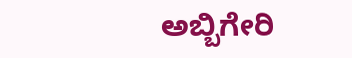ಅಬ್ಬಿಗೇರಿ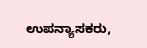ಉಪನ್ಯಾಸಕರು,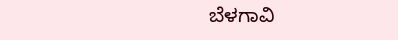ಬೆಳಗಾವಿ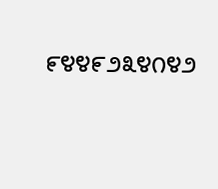೯೪೪೯೨೩೪೧೪೨